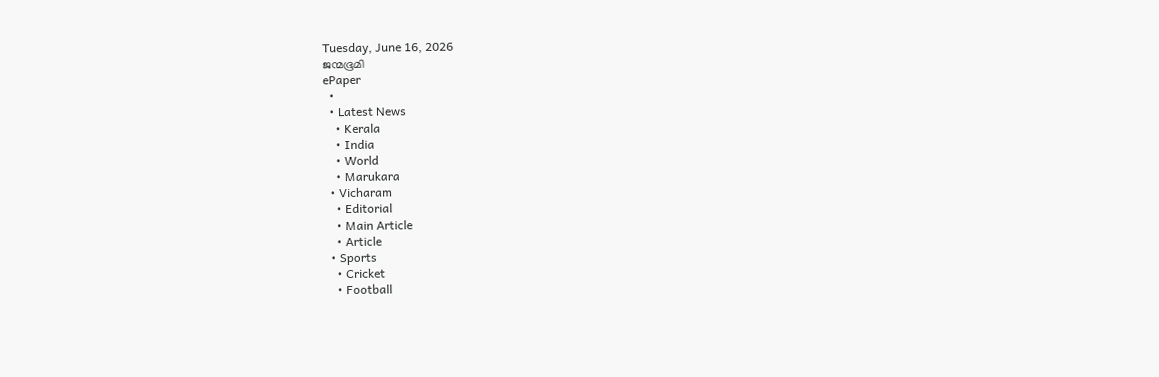Tuesday, June 16, 2026
ജന്മഭൂമി
ePaper
  •
  • Latest News
    • Kerala
    • India
    • World
    • Marukara
  • Vicharam
    • Editorial
    • Main Article
    • Article
  • Sports
    • Cricket
    • Football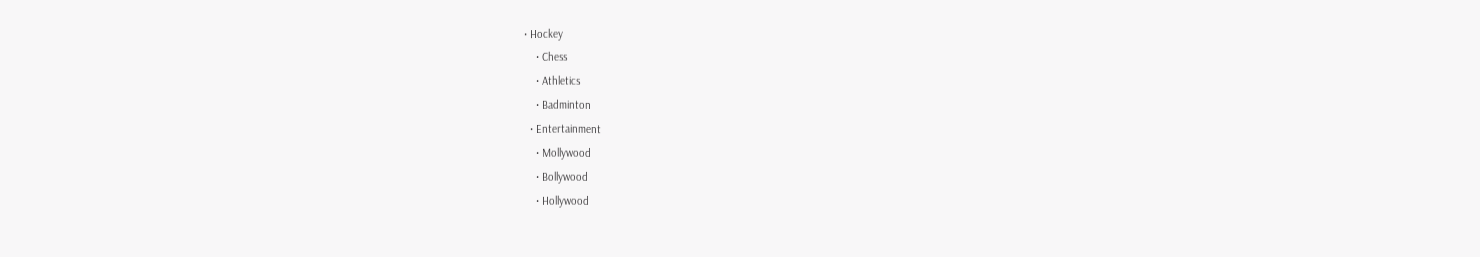• Hockey
    • Chess
    • Athletics
    • Badminton
  • Entertainment
    • Mollywood
    • Bollywood
    • Hollywood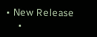• New Release
    •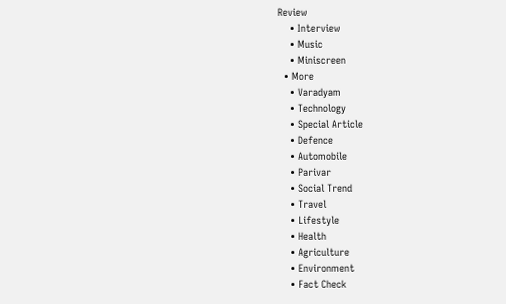Review
    • Interview
    • Music
    • Miniscreen
  • More
    • Varadyam
    • Technology
    • Special Article
    • Defence
    • Automobile
    • Parivar
    • Social Trend
    • Travel
    • Lifestyle
    • Health
    • Agriculture
    • Environment
    • Fact Check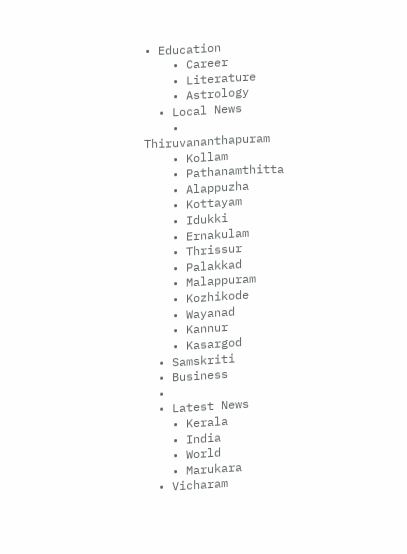• Education
    • Career
    • Literature
    • Astrology
  • Local News
    • Thiruvananthapuram
    • Kollam
    • Pathanamthitta
    • Alappuzha
    • Kottayam
    • Idukki
    • Ernakulam
    • Thrissur
    • Palakkad
    • Malappuram
    • Kozhikode
    • Wayanad
    • Kannur
    • Kasargod
  • Samskriti
  • Business
  •
  • Latest News
    • Kerala
    • India
    • World
    • Marukara
  • Vicharam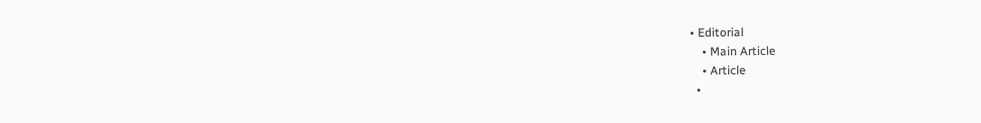• Editorial
    • Main Article
    • Article
  •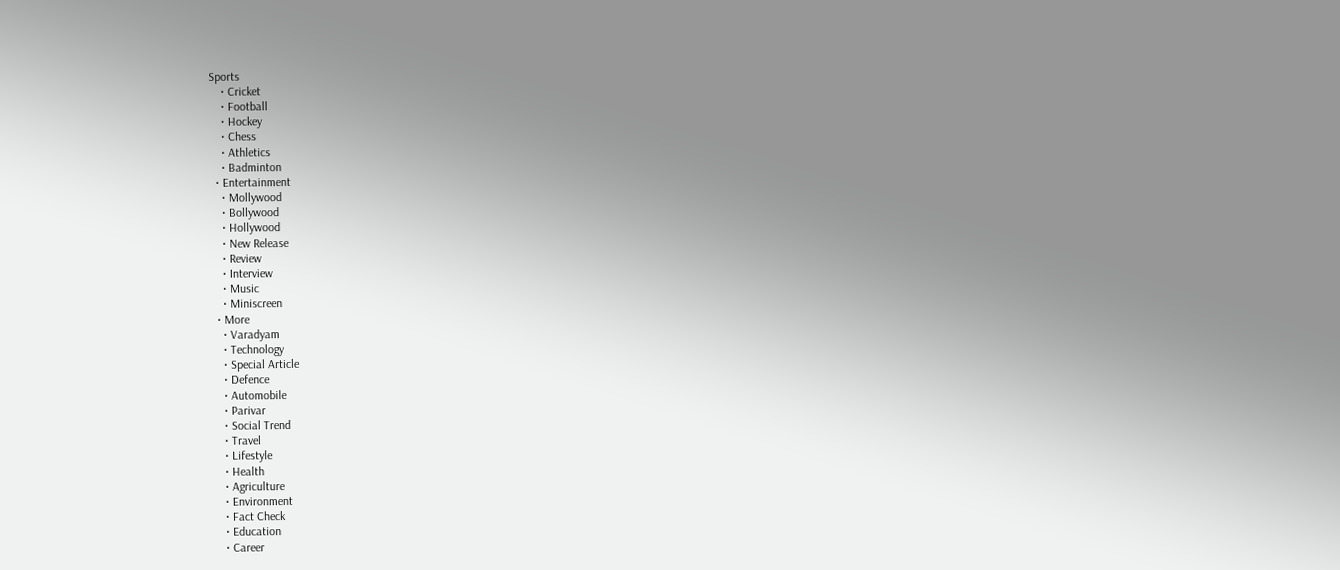Sports
    • Cricket
    • Football
    • Hockey
    • Chess
    • Athletics
    • Badminton
  • Entertainment
    • Mollywood
    • Bollywood
    • Hollywood
    • New Release
    • Review
    • Interview
    • Music
    • Miniscreen
  • More
    • Varadyam
    • Technology
    • Special Article
    • Defence
    • Automobile
    • Parivar
    • Social Trend
    • Travel
    • Lifestyle
    • Health
    • Agriculture
    • Environment
    • Fact Check
    • Education
    • Career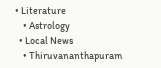• Literature
    • Astrology
  • Local News
    • Thiruvananthapuram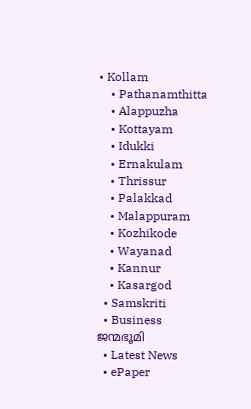• Kollam
    • Pathanamthitta
    • Alappuzha
    • Kottayam
    • Idukki
    • Ernakulam
    • Thrissur
    • Palakkad
    • Malappuram
    • Kozhikode
    • Wayanad
    • Kannur
    • Kasargod
  • Samskriti
  • Business
ജന്മഭൂമി
  • Latest News
  • ePaper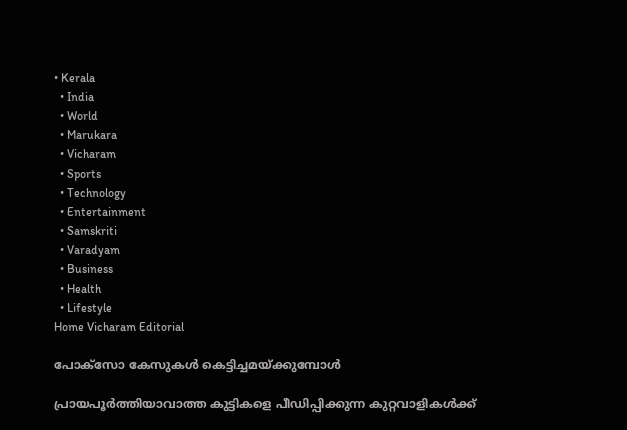• Kerala
  • India
  • World
  • Marukara
  • Vicharam
  • Sports
  • Technology
  • Entertainment
  • Samskriti
  • Varadyam
  • Business
  • Health
  • Lifestyle
Home Vicharam Editorial

പോക്‌സോ കേസുകള്‍ കെട്ടിച്ചമയ്‌ക്കുമ്പോള്‍

പ്രായപൂര്‍ത്തിയാവാത്ത കുട്ടികളെ പീഡിപ്പിക്കുന്ന കുറ്റവാളികള്‍ക്ക്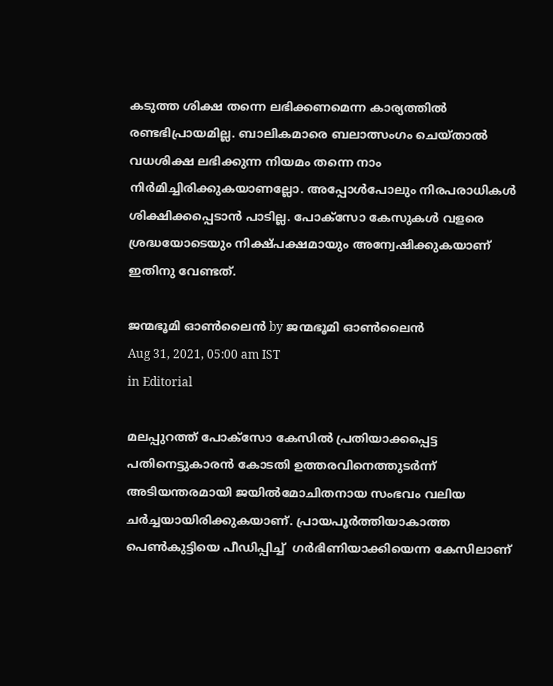കടുത്ത ശിക്ഷ തന്നെ ലഭിക്കണമെന്ന കാര്യത്തില്‍ രണ്ടഭിപ്രായമില്ല. ബാലികമാരെ ബലാത്സംഗം ചെയ്താല്‍ വധശിക്ഷ ലഭിക്കുന്ന നിയമം തന്നെ നാം നിര്‍മിച്ചിരിക്കുകയാണല്ലോ. അപ്പോള്‍പോലും നിരപരാധികള്‍ ശിക്ഷിക്കപ്പെടാന്‍ പാടില്ല. പോക്‌സോ കേസുകള്‍ വളരെ ശ്രദ്ധയോടെയും നിക്ഷ്പക്ഷമായും അന്വേഷിക്കുകയാണ് ഇതിനു വേണ്ടത്.

ജന്മഭൂമി ഓണ്‍ലൈന്‍ by ജന്മഭൂമി ഓണ്‍ലൈന്‍
Aug 31, 2021, 05:00 am IST
in Editorial

മലപ്പുറത്ത് പോക്‌സോ കേസില്‍ പ്രതിയാക്കപ്പെട്ട പതിനെട്ടുകാരന്‍ കോടതി ഉത്തരവിനെത്തുടര്‍ന്ന് അടിയന്തരമായി ജയില്‍മോചിതനായ സംഭവം വലിയ ചര്‍ച്ചയായിരിക്കുകയാണ്. പ്രായപൂര്‍ത്തിയാകാത്ത പെണ്‍കുട്ടിയെ പീഡിപ്പിച്ച്  ഗര്‍ഭിണിയാക്കിയെന്ന കേസിലാണ്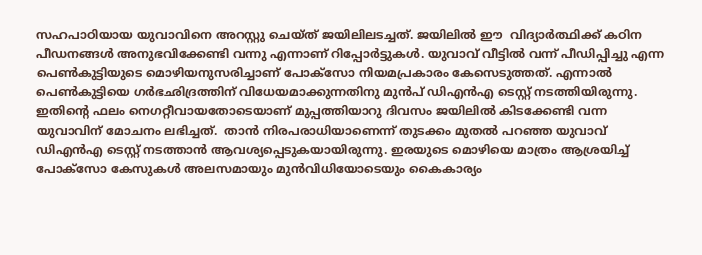സഹപാഠിയായ യുവാവിനെ അറസ്റ്റു ചെയ്ത് ജയിലിലടച്ചത്. ജയിലില്‍ ഈ  വിദ്യാര്‍ത്ഥിക്ക് കഠിന പീഡനങ്ങള്‍ അനുഭവിക്കേണ്ടി വന്നു എന്നാണ് റിപ്പോര്‍ട്ടുകള്‍. യുവാവ് വീട്ടില്‍ വന്ന് പീഡിപ്പിച്ചു എന്ന പെണ്‍കുട്ടിയുടെ മൊഴിയനുസരിച്ചാണ് പോക്‌സോ നിയമപ്രകാരം കേസെടുത്തത്. എന്നാല്‍ പെണ്‍കുട്ടിയെ ഗര്‍ഭഛിദ്രത്തിന് വിധേയമാക്കുന്നതിനു മുന്‍പ് ഡിഎന്‍എ ടെസ്റ്റ് നടത്തിയിരുന്നു. ഇതിന്റെ ഫലം നെഗറ്റീവായതോടെയാണ് മുപ്പത്തിയാറു ദിവസം ജയിലില്‍ കിടക്കേണ്ടി വന്ന യുവാവിന് മോചനം ലഭിച്ചത്.  താന്‍ നിരപരാധിയാണെന്ന് തുടക്കം മുതല്‍ പറഞ്ഞ യുവാവ് ഡിഎന്‍എ ടെസ്റ്റ് നടത്താന്‍ ആവശ്യപ്പെടുകയായിരുന്നു. ഇരയുടെ മൊഴിയെ മാത്രം ആശ്രയിച്ച് പോക്‌സോ കേസുകള്‍ അലസമായും മുന്‍വിധിയോടെയും കൈകാര്യം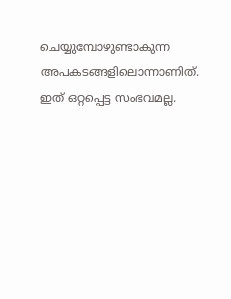ചെയ്യുമ്പോഴുണ്ടാകുന്ന അപകടങ്ങളിലൊന്നാണിത്. ഇത് ഒറ്റപ്പെട്ട സംഭവമല്ല.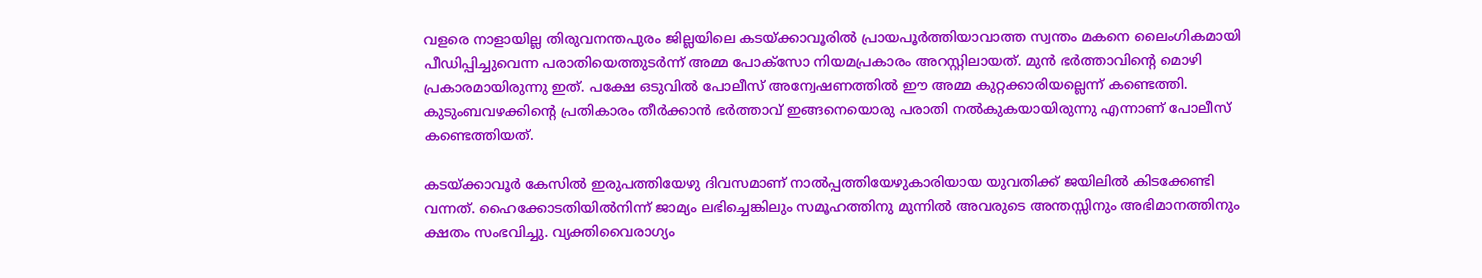വളരെ നാളായില്ല തിരുവനന്തപുരം ജില്ലയിലെ കടയ്‌ക്കാവൂരില്‍ പ്രായപൂര്‍ത്തിയാവാത്ത സ്വന്തം മകനെ ലൈംഗികമായി പീഡിപ്പിച്ചുവെന്ന പരാതിയെത്തുടര്‍ന്ന് അമ്മ പോക്‌സോ നിയമപ്രകാരം അറസ്റ്റിലായത്. മുന്‍ ഭര്‍ത്താവിന്റെ മൊഴി പ്രകാരമായിരുന്നു ഇത്. പക്ഷേ ഒടുവില്‍ പോലീസ് അന്വേഷണത്തില്‍ ഈ അമ്മ കുറ്റക്കാരിയല്ലെന്ന് കണ്ടെത്തി. കുടുംബവഴക്കിന്റെ പ്രതികാരം തീര്‍ക്കാന്‍ ഭര്‍ത്താവ് ഇങ്ങനെയൊരു പരാതി നല്‍കുകയായിരുന്നു എന്നാണ് പോലീസ് കണ്ടെത്തിയത്.

കടയ്‌ക്കാവൂര്‍ കേസില്‍ ഇരുപത്തിയേഴു ദിവസമാണ് നാല്‍പ്പത്തിയേഴുകാരിയായ യുവതിക്ക് ജയിലില്‍ കിടക്കേണ്ടി വന്നത്. ഹൈക്കോടതിയില്‍നിന്ന് ജാമ്യം ലഭിച്ചെങ്കിലും സമൂഹത്തിനു മുന്നില്‍ അവരുടെ അന്തസ്സിനും അഭിമാനത്തിനും ക്ഷതം സംഭവിച്ചു. വ്യക്തിവൈരാഗ്യം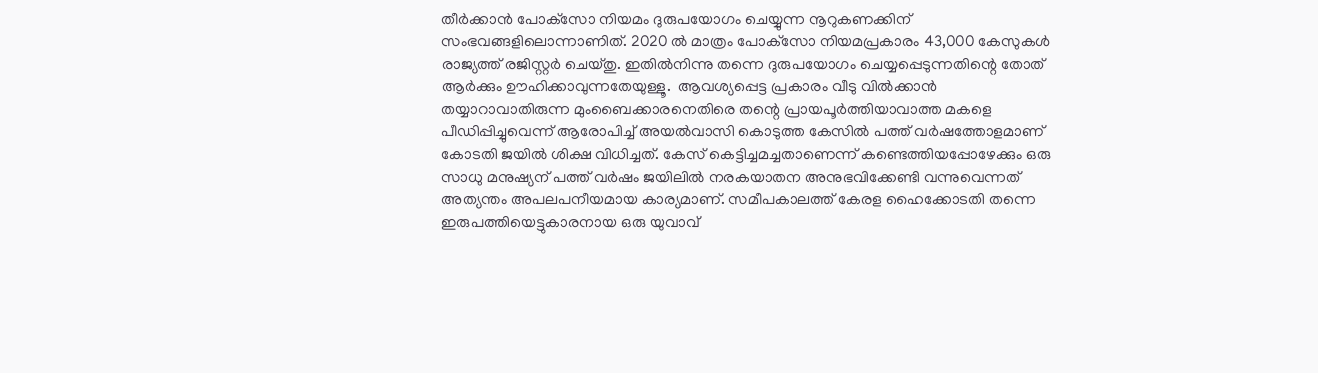തീര്‍ക്കാന്‍ പോക്‌സോ നിയമം ദുരുപയോഗം ചെയ്യുന്ന നൂറുകണക്കിന് സംഭവങ്ങളിലൊന്നാണിത്. 2020 ല്‍ മാത്രം പോക്‌സോ നിയമപ്രകാരം 43,000 കേസുകള്‍ രാജ്യത്ത് രജിസ്റ്റര്‍ ചെയ്തു. ഇതില്‍നിന്നു തന്നെ ദുരുപയോഗം ചെയ്യപ്പെടുന്നതിന്റെ തോത് ആര്‍ക്കും ഊഹിക്കാവുന്നതേയുള്ളൂ.  ആവശ്യപ്പെട്ട പ്രകാരം വീടു വില്‍ക്കാന്‍ തയ്യാറാവാതിരുന്ന മുംബൈക്കാരനെതിരെ തന്റെ പ്രായപൂര്‍ത്തിയാവാത്ത മകളെ പീഡിപ്പിച്ചുവെന്ന് ആരോപിച്ച് അയല്‍വാസി കൊടുത്ത കേസില്‍ പത്ത് വര്‍ഷത്തോളമാണ് കോടതി ജയില്‍ ശിക്ഷ വിധിച്ചത്. കേസ് കെട്ടിച്ചമച്ചതാണെന്ന് കണ്ടെത്തിയപ്പോഴേക്കും ഒരു സാധു മനുഷ്യന് പത്ത് വര്‍ഷം ജയിലില്‍ നരകയാതന അനുഭവിക്കേണ്ടി വന്നുവെന്നത് അത്യന്തം അപലപനീയമായ കാര്യമാണ്. സമീപകാലത്ത് കേരള ഹൈക്കോടതി തന്നെ ഇരുപത്തിയെട്ടുകാരനായ ഒരു യുവാവ്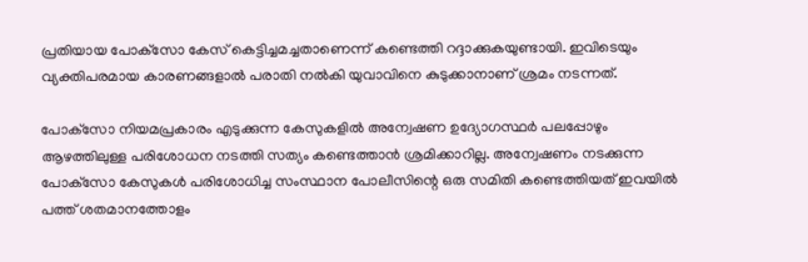പ്രതിയായ പോക്‌സോ കേസ് കെട്ടിച്ചമച്ചതാണെന്ന് കണ്ടെത്തി റദ്ദാക്കുകയുണ്ടായി. ഇവിടെയും വ്യക്തിപരമായ കാരണങ്ങളാല്‍ പരാതി നല്‍കി യുവാവിനെ കുടുക്കാനാണ് ശ്രമം നടന്നത്.

പോക്‌സോ നിയമപ്രകാരം എടുക്കുന്ന കേസുകളില്‍ അന്വേഷണ ഉദ്യോഗസ്ഥര്‍ പലപ്പോഴും ആഴത്തിലുള്ള പരിശോധന നടത്തി സത്യം കണ്ടെത്താന്‍ ശ്രമിക്കാറില്ല. അന്വേഷണം നടക്കുന്ന പോക്‌സോ കേസുകള്‍ പരിശോധിച്ച സംസ്ഥാന പോലീസിന്റെ ഒരു സമിതി കണ്ടെത്തിയത് ഇവയില്‍ പത്ത് ശതമാനത്തോളം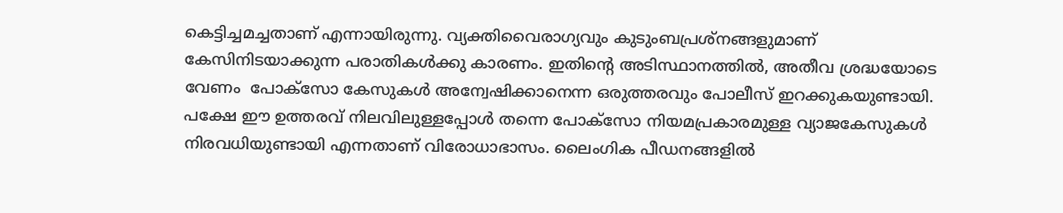കെട്ടിച്ചമച്ചതാണ് എന്നായിരുന്നു. വ്യക്തിവൈരാഗ്യവും കുടുംബപ്രശ്‌നങ്ങളുമാണ് കേസിനിടയാക്കുന്ന പരാതികള്‍ക്കു കാരണം. ഇതിന്റെ അടിസ്ഥാനത്തില്‍, അതീവ ശ്രദ്ധയോടെ വേണം  പോക്‌സോ കേസുകള്‍ അന്വേഷിക്കാനെന്ന ഒരുത്തരവും പോലീസ് ഇറക്കുകയുണ്ടായി. പക്ഷേ ഈ ഉത്തരവ് നിലവിലുള്ളപ്പോള്‍ തന്നെ പോക്‌സോ നിയമപ്രകാരമുള്ള വ്യാജകേസുകള്‍ നിരവധിയുണ്ടായി എന്നതാണ് വിരോധാഭാസം. ലൈംഗിക പീഡനങ്ങളില്‍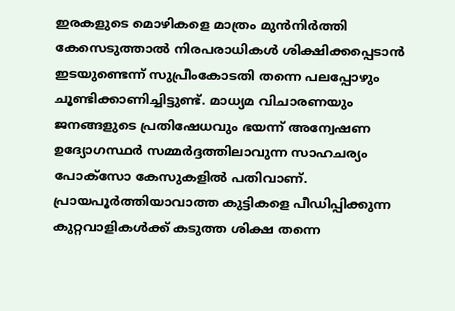ഇരകളുടെ മൊഴികളെ മാത്രം മുന്‍നിര്‍ത്തി കേസെടുത്താല്‍ നിരപരാധികള്‍ ശിക്ഷിക്കപ്പെടാന്‍ ഇടയുണ്ടെന്ന് സുപ്രീംകോടതി തന്നെ പലപ്പോഴും ചൂണ്ടിക്കാണിച്ചിട്ടുണ്ട്. മാധ്യമ വിചാരണയും ജനങ്ങളുടെ പ്രതിഷേധവും ഭയന്ന് അന്വേഷണ ഉദ്യോഗസ്ഥര്‍ സമ്മര്‍ദ്ദത്തിലാവുന്ന സാഹചര്യം പോക്‌സോ കേസുകളില്‍ പതിവാണ്. പ്രായപൂര്‍ത്തിയാവാത്ത കുട്ടികളെ പീഡിപ്പിക്കുന്ന കുറ്റവാളികള്‍ക്ക് കടുത്ത ശിക്ഷ തന്നെ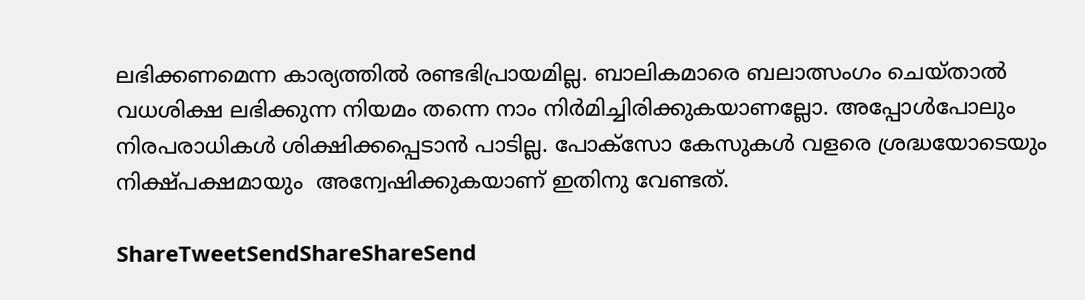ലഭിക്കണമെന്ന കാര്യത്തില്‍ രണ്ടഭിപ്രായമില്ല. ബാലികമാരെ ബലാത്സംഗം ചെയ്താല്‍ വധശിക്ഷ ലഭിക്കുന്ന നിയമം തന്നെ നാം നിര്‍മിച്ചിരിക്കുകയാണല്ലോ. അപ്പോള്‍പോലും നിരപരാധികള്‍ ശിക്ഷിക്കപ്പെടാന്‍ പാടില്ല. പോക്‌സോ കേസുകള്‍ വളരെ ശ്രദ്ധയോടെയും നിക്ഷ്പക്ഷമായും  അന്വേഷിക്കുകയാണ് ഇതിനു വേണ്ടത്.

ShareTweetSendShareShareSend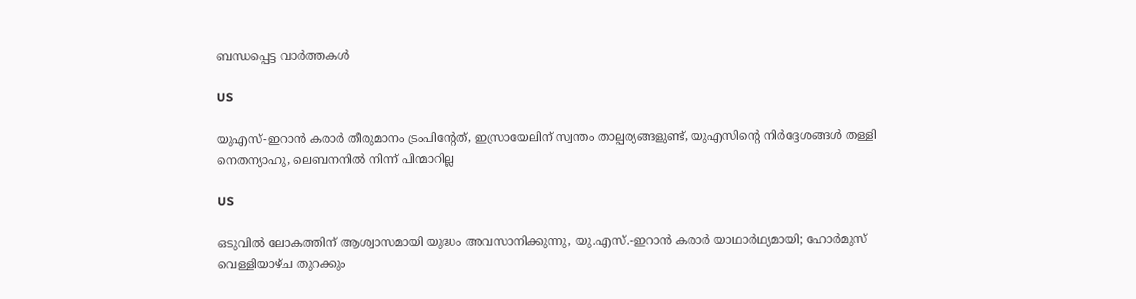ബന്ധപ്പെട്ട വാര്‍ത്തകള്‍

US

യുഎസ്-ഇറാൻ കരാർ തീരുമാനം ട്രംപിന്റേത്, ഇസ്രായേലിന് സ്വന്തം താല്പര്യങ്ങളുണ്ട്, യുഎസിന്റെ നിർദ്ദേശങ്ങൾ തള്ളി നെതന്യാഹു, ലെബനനിൽ നിന്ന് പിന്മാറില്ല

US

ഒടുവിൽ ലോകത്തിന് ആശ്വാസമായി യുദ്ധം അവസാനിക്കുന്നു, യു.എസ്.-ഇറാൻ കരാർ യാഥാർഥ്യമായി; ഹോർമുസ് വെള്ളിയാഴ്ച തുറക്കും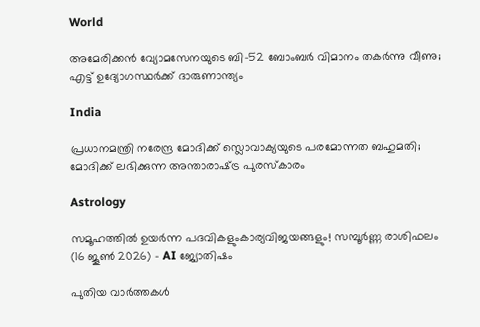World

അമേരിക്കൻ വ്യോമസേനയുടെ ബി-52 ബോംബർ വിമാനം തകർന്നു വീണു; എട്ട് ഉദ്യോഗസ്ഥർക്ക് ദാരുണാന്ത്യം

India

പ്രധാനമന്ത്രി നരേന്ദ്ര മോദിക്ക് സ്ലൊവാക്യയുടെ പരമോന്നത ബഹുമതി; മോദിക്ക് ലഭിക്കുന്ന അന്താരാഷ്‌ട്ര പുരസ്കാരം

Astrology

സമൂഹത്തിൽ ഉയർന്ന പദവികളുംകാര്യവിജയങ്ങളും! സമ്പൂർണ്ണ രാശിഫലം (16 ജൂൺ 2026) – AI ജ്യോതിഷം

പുതിയ വാര്‍ത്തകള്‍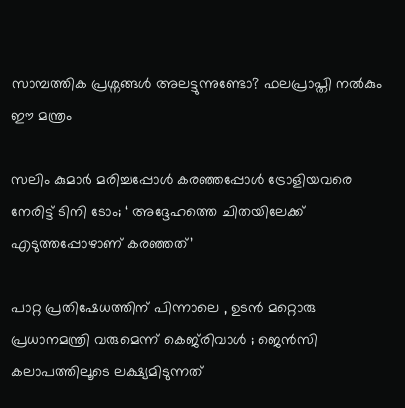സാമ്പത്തിക പ്രശ്നങ്ങൾ അലട്ടുന്നുണ്ടോ? ഫലപ്രാപ്തി നൽകും ഈ മന്ത്രം

സലിം കുമാര്‍ മരിച്ചപ്പോള്‍ കര‌ഞ്ഞപ്പോള്‍ ട്രോളിയവരെ നേരിട്ട് ടിനി ടോം; ‘ അദ്ദേഹത്തെ ചിതയിലേക്ക് എടുത്തപ്പോഴാണ് കരഞ്ഞത്’

പാറ്റ പ്രതിഷേധത്തിന് പിന്നാലെ , ഉടൻ മറ്റൊരു പ്രധാനമന്ത്രി വരുമെന്ന് കെജ്‌രിവാൾ ; ജെൻസി കലാപത്തിലൂടെ ലക്ഷ്യമിടുന്നത്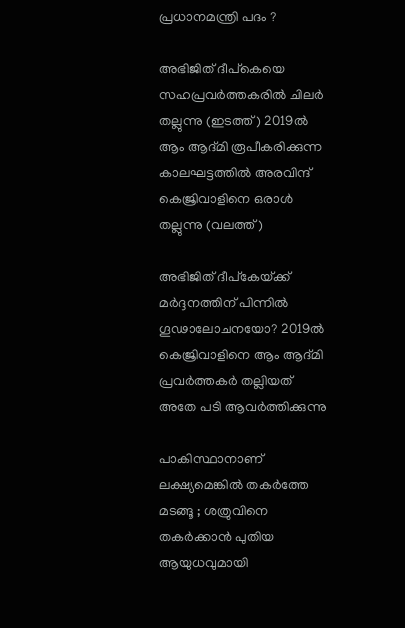പ്രധാനമന്ത്രി പദം ?

അഭിജിത് ദീപ്കെയെ സഹപ്രവര്‍ത്തകരില്‍ ചിലര്‍ തല്ലുന്നു (ഇടത്ത്) 2019ല്‍ ആം ആദ്മി രൂപീകരിക്കുന്ന കാലഘട്ടത്തില്‍ അരവിന്ദ് കെജ്രിവാളിനെ ഒരാള്‍ തല്ലുന്നു (വലത്ത്)

അഭിജിത് ദീപ്കേയ്‌ക്ക് മര്‍ദ്ദനത്തിന് പിന്നില്‍ ഗൂഢാലോചനയോ? 2019ല്‍ കെജ്രിവാളിനെ ആം ആദ്മി പ്രവര്‍ത്തകര്‍ തല്ലിയത് അതേ പടി ആവര്‍ത്തിക്കുന്നു

പാകിസ്ഥാനാണ് ലക്ഷ്യമെങ്കിൽ തകർത്തേ മടങ്ങൂ ; ശത്രുവിനെ തകർക്കാൻ പുതിയ ആയുധവുമായി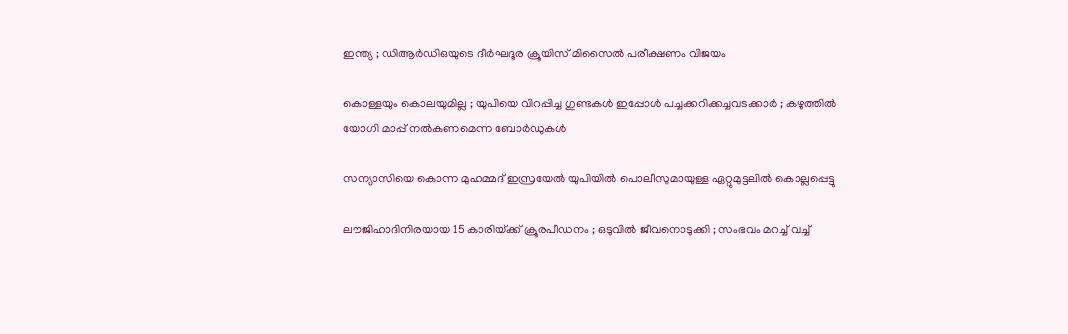ഇന്ത്യ ; ഡിആർഡിഒയുടെ ദീർഘദൂര ക്രൂയിസ് മിസൈൽ പരീക്ഷണം വിജയം

കൊള്ളയും കൊലയുമില്ല ; യുപിയെ വിറപ്പിച്ച ഗുണ്ടകൾ ഇപ്പോൾ പച്ചക്കറിക്കച്ചവടക്കാർ ; കഴുത്തിൽ യോഗി മാപ്പ് നൽകണമെന്ന ബോർഡുകൾ

സന്യാസിയെ കൊന്ന മുഹമ്മദ് ഇസ്രയേല്‍ യുപിയില്‍ പൊലീസുമായുള്ള ഏറ്റുമുട്ടലില്‍ കൊല്ലപ്പെട്ടു

ലൗജിഹാദിനിരയായ 15 കാരിയ്‌ക്ക് ക്രൂരപീഡനം ; ഒടുവിൽ ജീവനൊടുക്കി ; സംഭവം മറച്ച് വച്ച്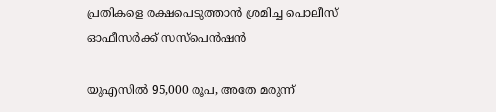പ്രതികളെ രക്ഷപെടുത്താൻ ശ്രമിച്ച പൊലീസ് ഓഫീസർക്ക് സസ്പെൻഷൻ

യുഎസില്‍ 95,000 രൂപ, അതേ മരുന്ന്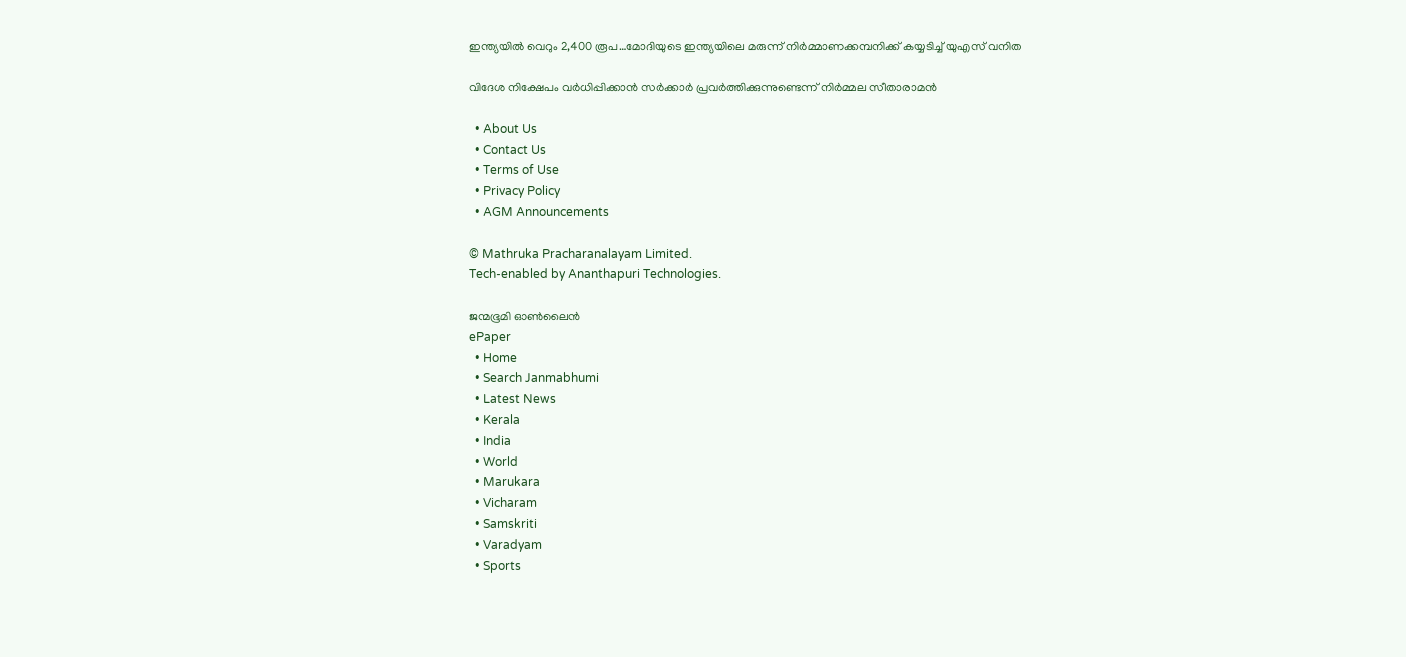ഇന്ത്യയില്‍ വെറും 2,400 രൂപ…മോദിയുടെ ഇന്ത്യയിലെ മരുന്ന് നിര്‍മ്മാണക്കമ്പനിക്ക് കയ്യടിച്ച് യുഎസ് വനിത

വിദേശ നിക്ഷേപം വർധിപ്പിക്കാൻ സർക്കാർ പ്രവർത്തിക്കുന്നുണ്ടെന്ന് നിർമ്മല സീതാരാമൻ

  • About Us
  • Contact Us
  • Terms of Use
  • Privacy Policy
  • AGM Announcements

© Mathruka Pracharanalayam Limited.
Tech-enabled by Ananthapuri Technologies.

ജന്മഭൂമി ഓണ്‍ലൈന്‍
ePaper
  • Home
  • Search Janmabhumi
  • Latest News
  • Kerala
  • India
  • World
  • Marukara
  • Vicharam
  • Samskriti
  • Varadyam
  • Sports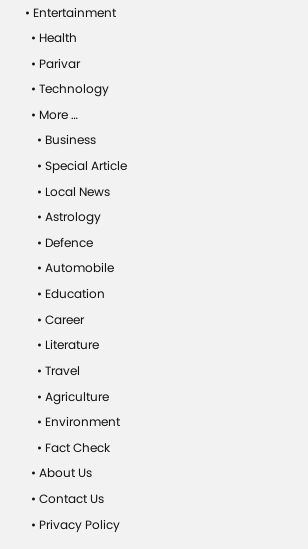• Entertainment
  • Health
  • Parivar
  • Technology
  • More …
    • Business
    • Special Article
    • Local News
    • Astrology
    • Defence
    • Automobile
    • Education
    • Career
    • Literature
    • Travel
    • Agriculture
    • Environment
    • Fact Check
  • About Us
  • Contact Us
  • Privacy Policy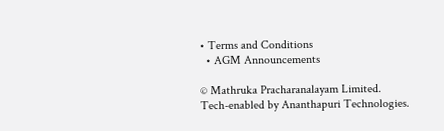• Terms and Conditions
  • AGM Announcements

© Mathruka Pracharanalayam Limited.
Tech-enabled by Ananthapuri Technologies.